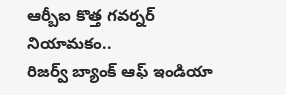ఆర్బీఐ కొత్త గవర్నర్ నియామకం..
రిజర్వ్ బ్యాంక్ ఆఫ్ ఇండియా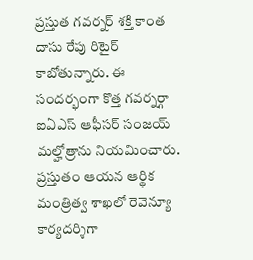ప్రస్తుత గవర్నర్ శక్తి కాంత దాసు రేపు రిటైర్ కాబోతున్నారు. ఈ సందర్భంగా కొత్త గవర్నర్గా ఐఏఎస్ ఆఫీసర్ సంజయ్ మల్హోత్రాను నియమించారు. ప్రస్తుతం ఆయన ఆర్థిక మంత్రిత్వ శాఖలో రెవెన్యూ కార్యదర్శిగా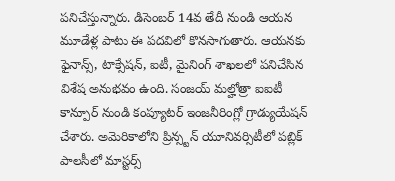పనిచేస్తున్నారు. డిసెంబర్ 14వ తేదీ నుండి ఆయన మూడేళ్ల పాటు ఈ పదవిలో కొనసాగుతారు. ఆయనకు ఫైనాన్స్, టాక్సేషన్, ఐటీ, మైనింగ్ శాఖలలో పనిచేసిన విశేష అనుభవం ఉంది. సంజయ్ మల్హోత్రా ఐఐటీ కాన్పూర్ నుండి కంప్యూటర్ ఇంజనీరింగ్లో గ్రాడ్యుయేషన్ చేశారు. అమెరికాలోని ప్రిన్స్టన్ యూనివర్సిటీలో పబ్లిక్ పాలసీలో మాస్టర్స్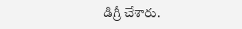డిగ్రీ చేశారు.